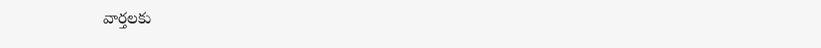వార్తలకు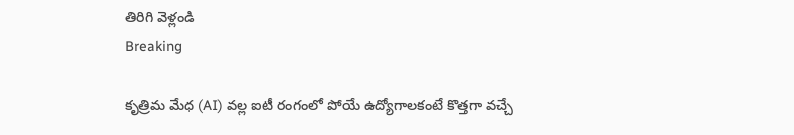తిరిగి వెళ్లండి
Breaking

కృత్రిమ మేధ (AI) వల్ల ఐటీ రంగంలో పోయే ఉద్యోగాలకంటే కొత్తగా వచ్చే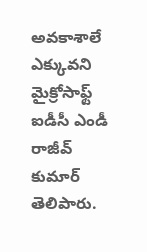అవకాశాలే ఎక్కువని మైక్రోసాఫ్ట్ ఐడీసీ ఎండీ రాజీవ్ కుమార్ తెలిపారు.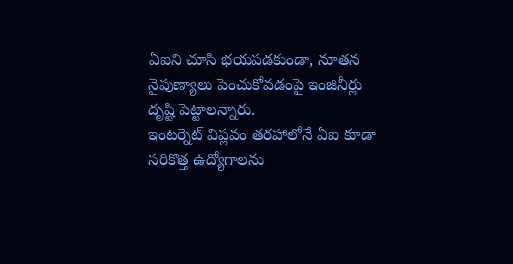ఏఐని చూసి భయపడకుండా, నూతన నైపుణ్యాలు పెంచుకోవడంపై ఇంజినీర్లు దృష్టి పెట్టాలన్నారు.
ఇంటర్నెట్ విప్లవం తరహాలోనే ఏఐ కూడా సరికొత్త ఉద్యోగాలను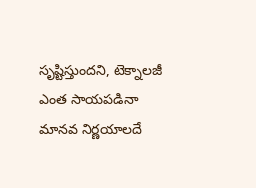సృష్టిస్తుందని, టెక్నాలజీ ఎంత సాయపడినా మానవ నిర్ణయాలదే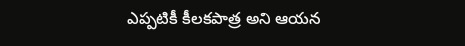ఎప్పటికీ కీలకపాత్ర అని ఆయన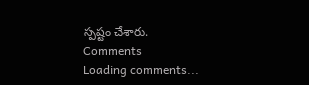స్పష్టం చేశారు.
Comments
Loading comments...